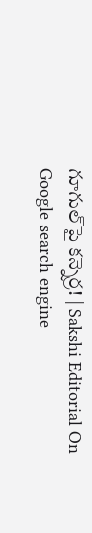గూగుల్‌పై కన్నెర్ర! | Sakshi Editorial On Google search engine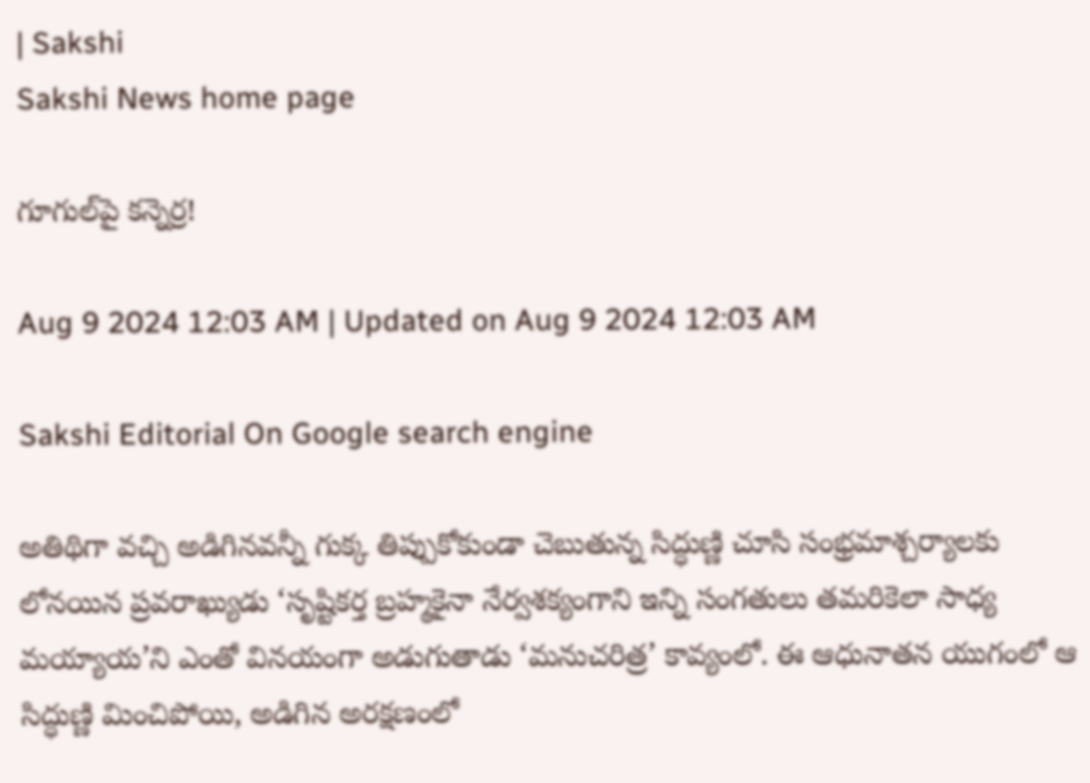| Sakshi
Sakshi News home page

గూగుల్‌పై కన్నెర్ర!

Aug 9 2024 12:03 AM | Updated on Aug 9 2024 12:03 AM

Sakshi Editorial On Google search engine

అతిథిగా వచ్చి అడిగినవన్నీ గుక్క తిప్పుకోకుండా చెబుతున్న సిద్ధుణ్ణి చూసి సంభ్రమాశ్చర్యాలకు లోనయిన ప్రవరాఖ్యుడు ‘సృష్టికర్త బ్రహ్మకైనా నేర్వశక్యంగాని ఇన్ని సంగతులు తమరికెలా సాధ్య మయ్యాయ’ని ఎంతో వినయంగా అడుగుతాడు ‘మనుచరిత్ర’ కావ్యంలో. ఈ ఆధునాతన యుగంలో ఆ సిద్ధుణ్ణి మించిపోయి, అడిగిన అరక్షణంలో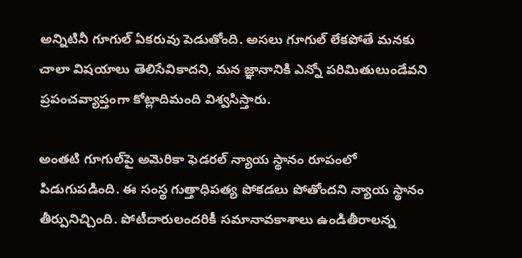అన్నిటినీ గూగుల్‌ ఏకరువు పెడుతోంది. అసలు గూగుల్‌ లేకపోతే మనకు చాలా విషయాలు తెలిసేవికాదని, మన జ్ఞానానికి ఎన్నో పరిమితులుండేవని ప్రపంచవ్యాప్తంగా కోట్లాదిమంది విశ్వసిస్తారు.

అంతటి గూగుల్‌పై అమెరికా ఫెడరల్‌ న్యాయ స్థానం రూపంలో పిడుగుపడింది. ఈ సంస్థ గుత్తాధిపత్య పోకడలు పోతోందని న్యాయ స్థానం తీర్పునిచ్చింది. పోటీదారులందరికీ సమానావకాశాలు ఉండితీరాలన్న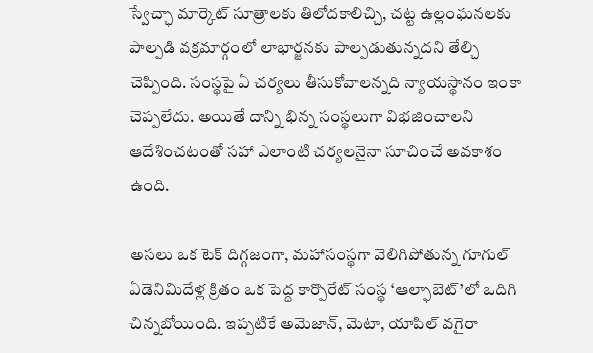స్వేచ్ఛా మార్కెట్‌ సూత్రాలకు తిలోదకాలిచ్చి, చట్ట ఉల్లంఘనలకు పాల్పడి వక్రమార్గంలో లాభార్జనకు పాల్పడుతున్నదని తేల్చి చెప్పింది. సంస్థపై ఏ చర్యలు తీసుకోవాలన్నది న్యాయస్థానం ఇంకా చెప్పలేదు. అయితే దాన్ని భిన్న సంస్థలుగా విభజించాలని ఆదేశించటంతో సహా ఎలాంటి చర్యలనైనా సూచించే అవకాశం ఉంది.

అసలు ఒక టెక్‌ దిగ్గజంగా, మహాసంస్థగా వెలిగిపోతున్న గూగుల్‌ ఏడెనిమిదేళ్ల క్రితం ఒక పెద్ద కార్పొరేట్‌ సంస్థ ‘ఆల్ఫాబెట్‌’లో ఒదిగి చిన్నబోయింది. ఇప్పటికే అమెజాన్, మెటా, యాపిల్‌ వగైరా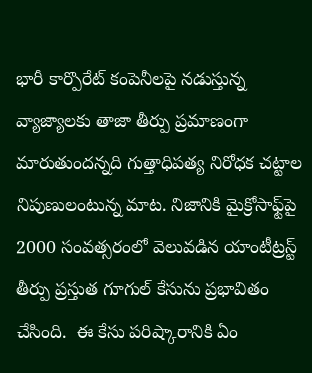భారీ కార్పొరేట్‌ కంపెనీలపై నడుస్తున్న వ్యాజ్యాలకు తాజా తీర్పు ప్రమాణంగా మారుతుందన్నది గుత్తాధిపత్య నిరోధక చట్టాల నిపుణులంటున్న మాట. నిజానికి మైక్రోసాఫ్ట్‌పై 2000 సంవత్సరంలో వెలువడిన యాంటీట్రస్ట్‌ తీర్పు ప్రస్తుత గూగుల్‌ కేసును ప్రభావితం చేసింది.  ఈ కేసు పరిష్కారానికి ఏం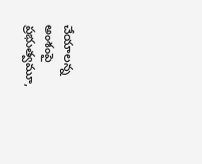చేయాలన్న అంశంపై ప్రభుత్వమూ,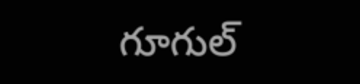గూగుల్‌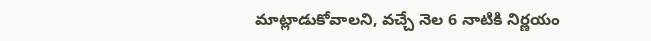మాట్లాడుకోవాలని, వచ్చే నెల 6 నాటికి నిర్ణయం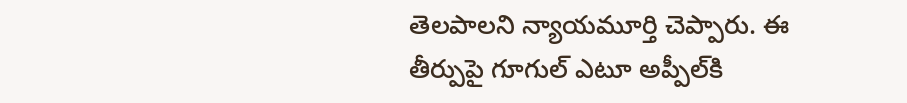తెలపాలని న్యాయమూర్తి చెప్పారు. ఈ తీర్పుపై గూగుల్‌ ఎటూ అప్పీల్‌కి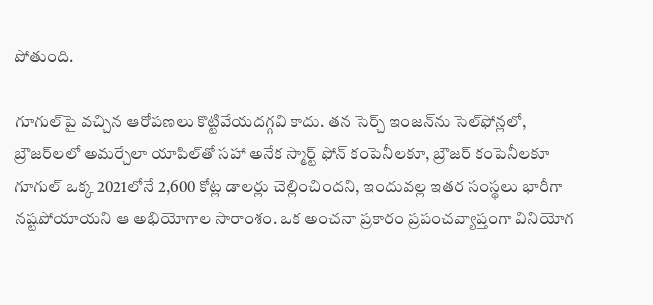పోతుంది.

గూగుల్‌పై వచ్చిన ఆరోపణలు కొట్టివేయదగ్గవి కాదు. తన సెర్చ్‌ ఇంజన్‌ను సెల్‌ఫోన్లలో, బ్రౌజర్‌లలో అమర్చేలా యాపిల్‌తో సహా అనేక స్మార్ట్‌ ఫోన్‌ కంపెనీలకూ, బ్రౌజర్‌ కంపెనీలకూ గూగుల్‌ ఒక్క 2021లోనే 2,600 కోట్ల డాలర్లు చెల్లించిందని, ఇందువల్ల ఇతర సంస్థలు భారీగా నష్టపోయాయని ఆ అభియోగాల సారాంశం. ఒక అంచనా ప్రకారం ప్రపంచవ్యాప్తంగా వినియోగ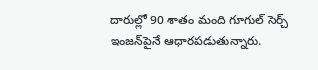దారుల్లో 90 శాతం మంది గూగుల్‌ సెర్చ్‌ ఇంజన్‌పైనే ఆధారపడుతున్నారు.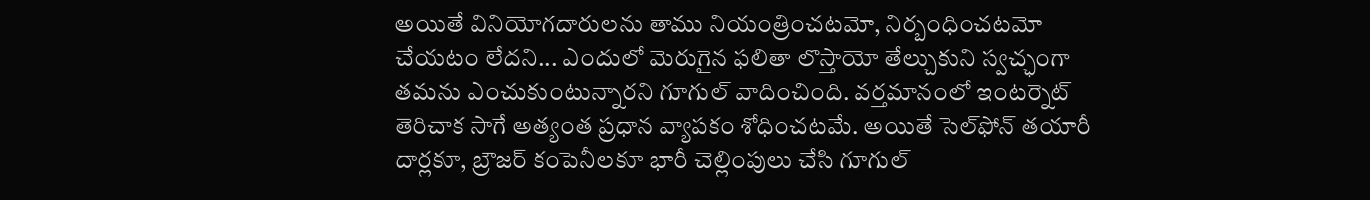అయితే వినియోగదారులను తాము నియంత్రించటమో, నిర్బంధించటమో చేయటం లేదని... ఎందులో మెరుగైన ఫలితా లొస్తాయో తేల్చుకుని స్వచ్ఛంగా తమను ఎంచుకుంటున్నారని గూగుల్‌ వాదించింది. వర్తమానంలో ఇంటర్నెట్‌ తెరిచాక సాగే అత్యంత ప్రధాన వ్యాపకం శోధించటమే. అయితే సెల్‌ఫోన్‌ తయారీ దార్లకూ, బ్రౌజర్‌ కంపెనీలకూ భారీ చెల్లింపులు చేసి గూగుల్‌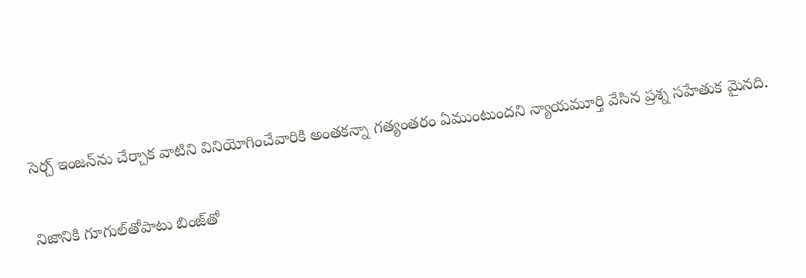సెర్చ్‌ ఇంజన్‌ను చేర్చాక వాటిని వినియోగించేవారికి అంతకన్నా గత్యంతరం ఏముంటుందని న్యాయమూర్తి వేసిన ప్రశ్న సహేతుక మైనది.

నిజానికి గూగుల్‌తోపాటు బింజ్‌తో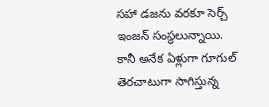సహా డజను వరకూ సెర్చ్‌ ఇంజన్‌ సంస్థలున్నాయి. కానీ అనేక ఏళ్లుగా గూగుల్‌ తెరచాటుగా సాగిస్తున్న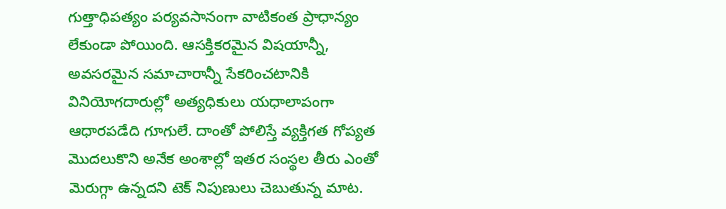గుత్తాధిపత్యం పర్యవసానంగా వాటికంత ప్రాధాన్యం లేకుండా పోయింది. ఆసక్తికరమైన విషయాన్నీ, అవసరమైన సమాచారాన్నీ సేకరించటానికి వినియోగదారుల్లో అత్యధికులు యధాలాపంగా ఆధారపడేది గూగులే. దాంతో పోలిస్తే వ్యక్తిగత గోప్యత మొదలుకొని అనేక అంశాల్లో ఇతర సంస్థల తీరు ఎంతో మెరుగ్గా ఉన్నదని టెక్‌ నిపుణులు చెబుతున్న మాట.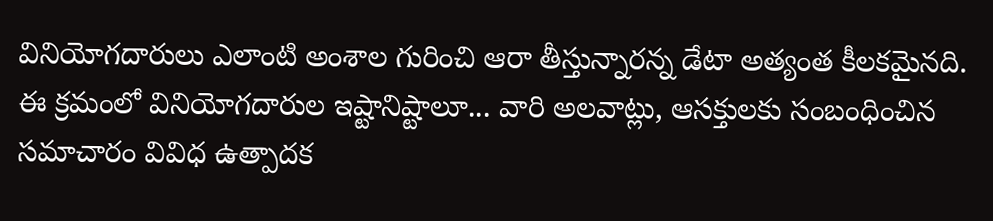వినియోగదారులు ఎలాంటి అంశాల గురించి ఆరా తీస్తున్నారన్న డేటా అత్యంత కీలకమైనది. ఈ క్రమంలో వినియోగదారుల ఇష్టానిష్టాలూ... వారి అలవాట్లు, ఆసక్తులకు సంబంధించిన సమాచారం వివిధ ఉత్పాదక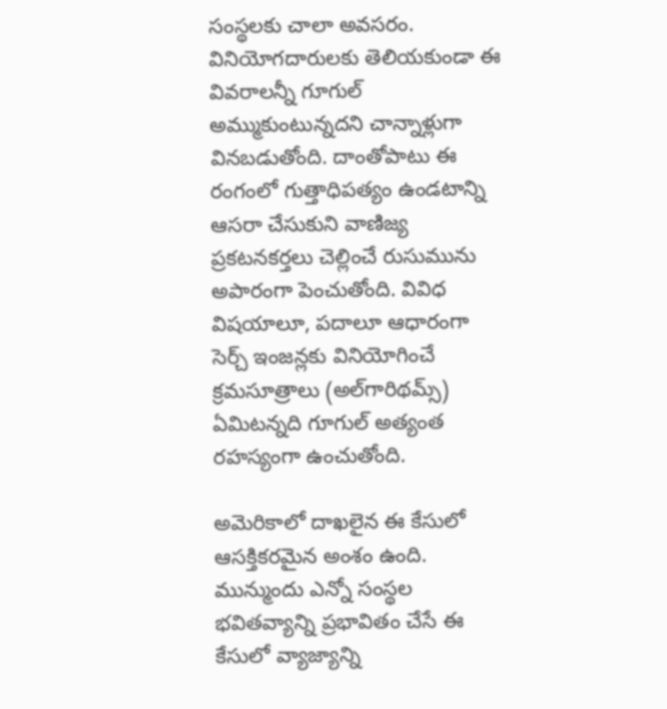సంస్థలకు చాలా అవసరం. వినియోగదారులకు తెలియకుండా ఈ వివరాలన్నీ గూగుల్‌ అమ్ముకుంటున్నదని చాన్నాళ్లుగా వినబడుతోంది. దాంతోపాటు ఈ రంగంలో గుత్తాధిపత్యం ఉండటాన్ని ఆసరా చేసుకుని వాణిజ్య ప్రకటనకర్తలు చెల్లించే రుసుమును అపారంగా పెంచుతోంది. వివిధ విషయాలూ, పదాలూ ఆధారంగా సెర్చ్‌ ఇంజన్లకు వినియోగించే క్రమసూత్రాలు (అల్‌గారిథమ్స్‌) ఏమిటన్నది గూగుల్‌ అత్యంత రహస్యంగా ఉంచుతోంది.

అమెరికాలో దాఖలైన ఈ కేసులో ఆసక్తికరమైన అంశం ఉంది. మున్ముందు ఎన్నో సంస్థల భవితవ్యాన్ని ప్రభావితం చేసే ఈ కేసులో వ్యాజ్యాన్ని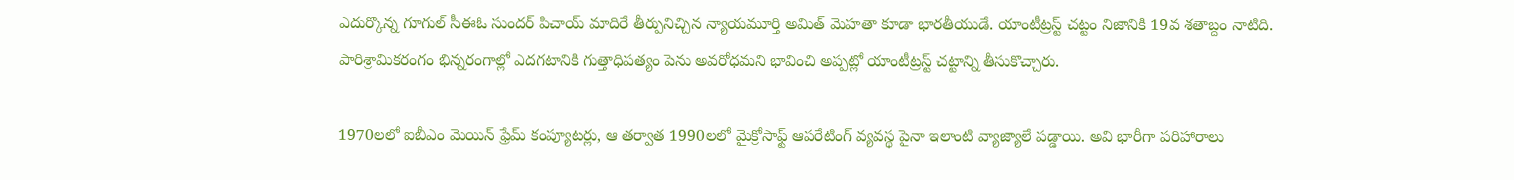ఎదుర్కొన్న గూగుల్‌ సీఈఓ సుందర్‌ పిచాయ్‌ మాదిరే తీర్పునిచ్చిన న్యాయమూర్తి అమిత్‌ మెహతా కూడా భారతీయుడే. యాంటీట్రస్ట్‌ చట్టం నిజానికి 19వ శతాబ్దం నాటిది. పారిశ్రామికరంగం భిన్నరంగాల్లో ఎదగటానికి గుత్తాధిపత్యం పెను అవరోధమని భావించి అప్పట్లో యాంటీట్రస్ట్‌ చట్టాన్ని తీసుకొచ్చారు.

1970లలో ఐబీఎం మెయిన్‌ ఫ్రేమ్‌ కంప్యూటర్లు, ఆ తర్వాత 1990లలో మైక్రోసాఫ్ట్‌ ఆపరేటింగ్‌ వ్యవస్థ పైనా ఇలాంటి వ్యాజ్యాలే పడ్డాయి. అవి భారీగా పరిహారాలు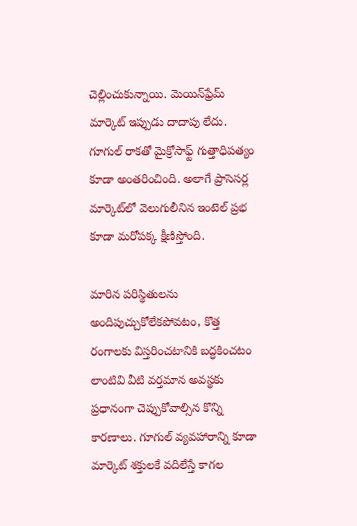చెల్లించుకున్నాయి. మెయిన్‌ఫ్రేమ్‌ మార్కెట్‌ ఇప్పుడు దాదాపు లేదు. గూగుల్‌ రాకతో మైక్రోసాఫ్ట్‌ గుత్తాధిపత్యం కూడా అంతరించింది. అలాగే ప్రాసెసర్ల మార్కెట్‌లో వెలుగులీనిన ఇంటెల్‌ ప్రభ కూడా మరోపక్క క్షీణిస్తోంది.

మారిన పరిస్థితులను అందిపుచ్చుకోలేకపోవటం, కొత్త రంగాలకు విస్తరించటానికి బద్ధకించటం లాంటివి వీటి వర్తమాన అవస్థకు ప్రధానంగా చెప్పుకోవాల్సిన కొన్ని కారణాలు. గూగుల్‌ వ్యవహారాన్ని కూడా మార్కెట్‌ శక్తులకే వదిలేస్తే కాగల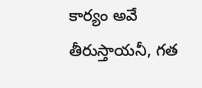కార్యం అవే తీరుస్తాయనీ, గత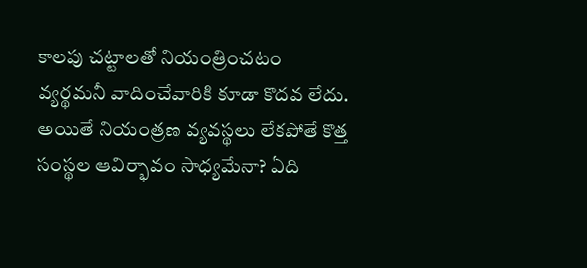కాలపు చట్టాలతో నియంత్రించటం వ్యర్థమనీ వాదించేవారికి కూడా కొదవ లేదు. అయితే నియంత్రణ వ్యవస్థలు లేకపోతే కొత్త సంస్థల ఆవిర్భావం సాధ్యమేనా? ఏది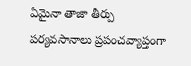ఏమైనా తాజా తీర్పు పర్యవసానాలు ప్రపంచవ్యాప్తంగా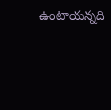ఉంటాయన్నది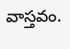వాస్తవం.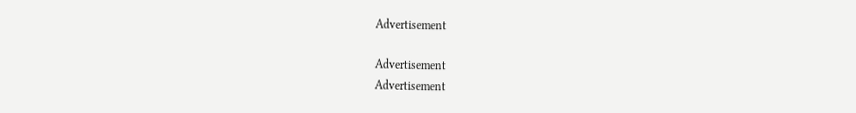Advertisement

Advertisement
Advertisement